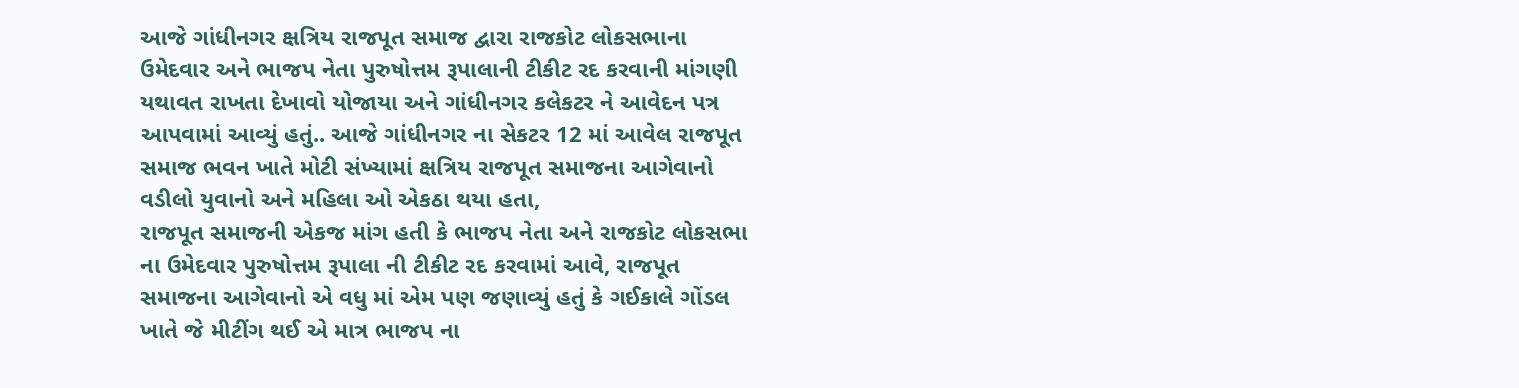આજે ગાંધીનગર ક્ષત્રિય રાજપૂત સમાજ દ્વારા રાજકોટ લોકસભાના ઉમેદવાર અને ભાજપ નેતા પુરુષોત્તમ રૂપાલાની ટીકીટ રદ કરવાની માંગણી યથાવત રાખતા દેખાવો યોજાયા અને ગાંધીનગર કલેકટર ને આવેદન પત્ર આપવામાં આવ્યું હતું.. આજે ગાંધીનગર ના સેકટર 12 માં આવેલ રાજપૂત સમાજ ભવન ખાતે મોટી સંખ્યામાં ક્ષત્રિય રાજપૂત સમાજના આગેવાનો વડીલો યુવાનો અને મહિલા ઓ એકઠા થયા હતા,
રાજપૂત સમાજની એકજ માંગ હતી કે ભાજપ નેતા અને રાજકોટ લોકસભા ના ઉમેદવાર પુરુષોત્તમ રૂપાલા ની ટીકીટ રદ કરવામાં આવે, રાજપૂત સમાજના આગેવાનો એ વધુ માં એમ પણ જણાવ્યું હતું કે ગઈકાલે ગોંડલ ખાતે જે મીટીંગ થઈ એ માત્ર ભાજપ ના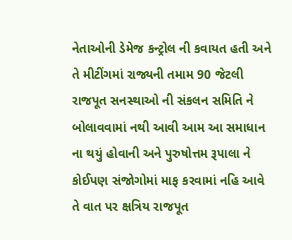નેતાઓની ડેમેજ કન્ટ્રોલ ની કવાયત હતી અને તે મીટીંગમાં રાજ્યની તમામ 90 જેટલી રાજપૂત સનસ્થાઓ ની સંકલન સમિતિ ને બોલાવવામાં નથી આવી આમ આ સમાધાન ના થયું હોવાની અને પુરુષોત્તમ રૂપાલા ને કોઈપણ સંજોગોમાં માફ કરવામાં નહિ આવે તે વાત પર ક્ષત્રિય રાજપૂત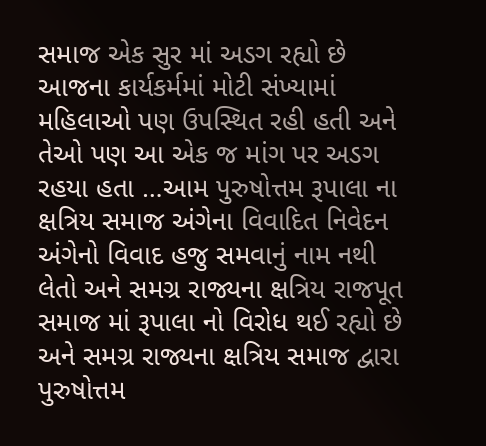સમાજ એક સુર માં અડગ રહ્યો છે
આજના કાર્યકર્મમાં મોટી સંખ્યામાં મહિલાઓ પણ ઉપસ્થિત રહી હતી અને તેઓ પણ આ એક જ માંગ પર અડગ રહયા હતા …આમ પુરુષોત્તમ રૂપાલા ના ક્ષત્રિય સમાજ અંગેના વિવાદિત નિવેદન અંગેનો વિવાદ હજુ સમવાનું નામ નથી લેતો અને સમગ્ર રાજ્યના ક્ષત્રિય રાજપૂત સમાજ માં રૂપાલા નો વિરોધ થઈ રહ્યો છે અને સમગ્ર રાજ્યના ક્ષત્રિય સમાજ દ્વારા પુરુષોત્તમ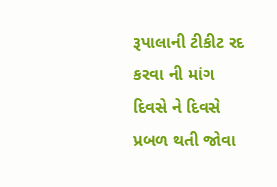રૂપાલાની ટીકીટ રદ કરવા ની માંગ દિવસે ને દિવસે પ્રબળ થતી જોવા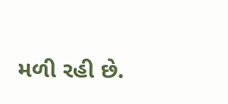મળી રહી છે.